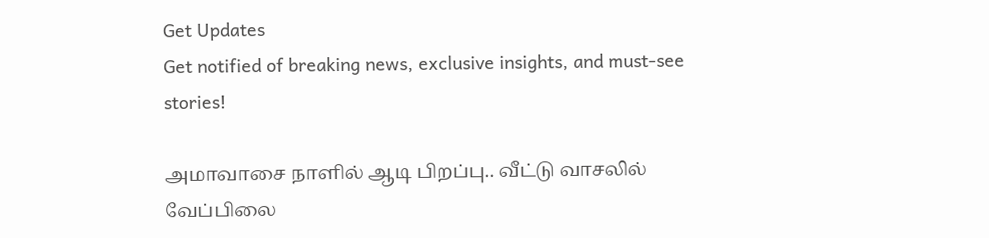Get Updates
Get notified of breaking news, exclusive insights, and must-see stories!

அமாவாசை நாளில் ஆடி பிறப்பு.. வீட்டு வாசலில் வேப்பிலை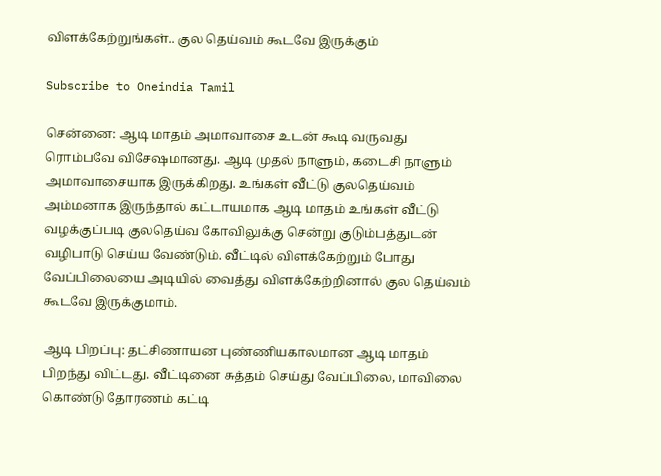விளக்கேற்றுங்கள்.. குல தெய்வம் கூடவே இருக்கும்

Subscribe to Oneindia Tamil

சென்னை: ஆடி மாதம் அமாவாசை உடன் கூடி வருவது ரொம்பவே விசேஷமானது. ஆடி முதல் நாளும், கடைசி நாளும் அமாவாசையாக இருக்கிறது. உங்கள் வீட்டு குலதெய்வம் அம்மனாக இருந்தால் கட்டாயமாக ஆடி மாதம் உங்கள் வீட்டு வழக்குப்படி குலதெய்வ கோவிலுக்கு சென்று குடும்பத்துடன் வழிபாடு செய்ய வேண்டும். வீட்டில் விளக்கேற்றும் போது வேப்பிலையை அடியில் வைத்து விளக்கேற்றினால் குல தெய்வம் கூடவே இருக்குமாம்.

ஆடி பிறப்பு: தட்சிணாயன புண்ணியகாலமான ஆடி மாதம் பிறந்து விட்டது. வீட்டினை சுத்தம் செய்து வேப்பிலை, மாவிலை கொண்டு தோரணம் கட்டி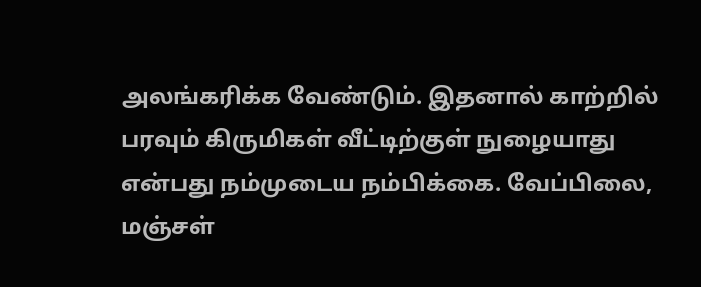அலங்கரிக்க வேண்டும். இதனால் காற்றில் பரவும் கிருமிகள் வீட்டிற்குள் நுழையாது என்பது நம்முடைய நம்பிக்கை. வேப்பிலை, மஞ்சள்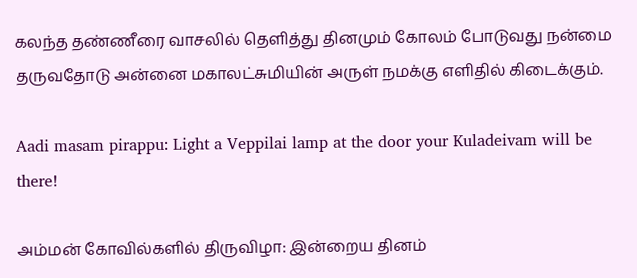கலந்த தண்ணீரை வாசலில் தெளித்து தினமும் கோலம் போடுவது நன்மை தருவதோடு அன்னை மகாலட்சுமியின் அருள் நமக்கு எளிதில் கிடைக்கும்.

Aadi masam pirappu: Light a Veppilai lamp at the door your Kuladeivam will be there!

அம்மன் கோவில்களில் திருவிழா: இன்றைய தினம்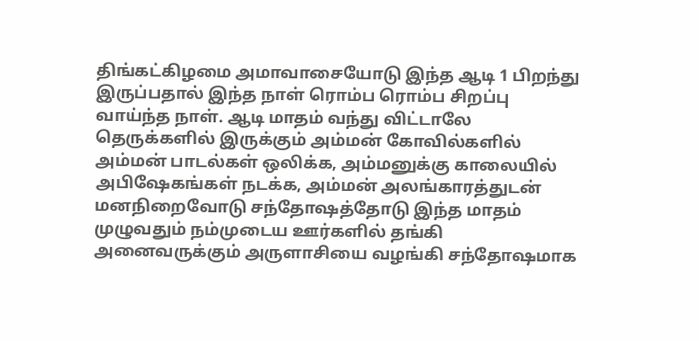திங்கட்கிழமை அமாவாசையோடு இந்த ஆடி 1 பிறந்து இருப்பதால் இந்த நாள் ரொம்ப ரொம்ப சிறப்பு வாய்ந்த நாள். ஆடி மாதம் வந்து விட்டாலே தெருக்களில் இருக்கும் அம்மன் கோவில்களில் அம்மன் பாடல்கள் ஒலிக்க, அம்மனுக்கு காலையில் அபிஷேகங்கள் நடக்க, அம்மன் அலங்காரத்துடன் மனநிறைவோடு சந்தோஷத்தோடு இந்த மாதம் முழுவதும் நம்முடைய ஊர்களில் தங்கி அனைவருக்கும் அருளாசியை வழங்கி சந்தோஷமாக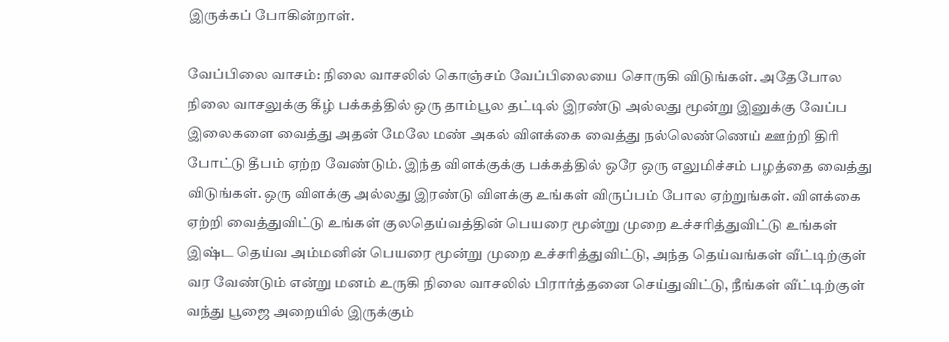இருக்கப் போகின்றாள்.

வேப்பிலை வாசம்: நிலை வாசலில் கொஞ்சம் வேப்பிலையை சொருகி விடுங்கள். அதேபோல நிலை வாசலுக்கு கீழ் பக்கத்தில் ஒரு தாம்பூல தட்டில் இரண்டு அல்லது மூன்று இனுக்கு வேப்ப இலைகளை வைத்து அதன் மேலே மண் அகல் விளக்கை வைத்து நல்லெண்ணெய் ஊற்றி திரி போட்டு தீபம் ஏற்ற வேண்டும். இந்த விளக்குக்கு பக்கத்தில் ஒரே ஒரு எலுமிச்சம் பழத்தை வைத்து விடுங்கள். ஒரு விளக்கு அல்லது இரண்டு விளக்கு உங்கள் விருப்பம் போல ஏற்றுங்கள். விளக்கை ஏற்றி வைத்துவிட்டு உங்கள் குலதெய்வத்தின் பெயரை மூன்று முறை உச்சரித்துவிட்டு உங்கள் இஷ்ட தெய்வ அம்மனின் பெயரை மூன்று முறை உச்சரித்துவிட்டு, அந்த தெய்வங்கள் வீட்டிற்குள் வர வேண்டும் என்று மனம் உருகி நிலை வாசலில் பிரார்த்தனை செய்துவிட்டு, நீங்கள் வீட்டிற்குள் வந்து பூஜை அறையில் இருக்கும்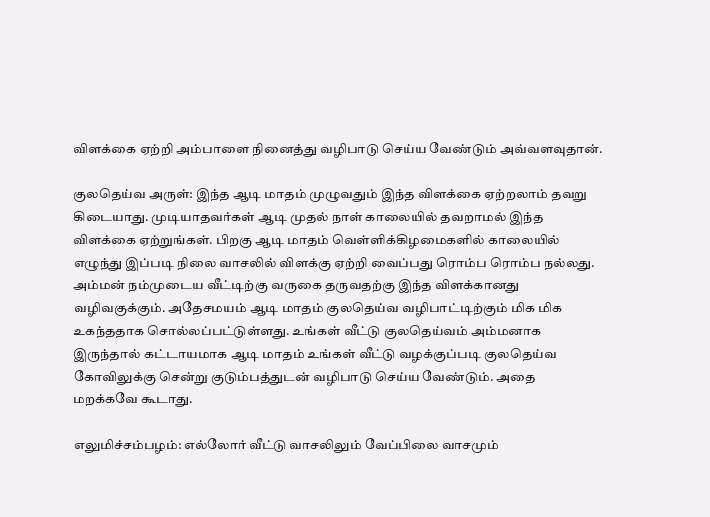விளக்கை ஏற்றி அம்பாளை நினைத்து வழிபாடு செய்ய வேண்டும் அவ்வளவுதான்.

குலதெய்வ அருள்: இந்த ஆடி மாதம் முழுவதும் இந்த விளக்கை ஏற்றலாம் தவறு கிடையாது. முடியாதவர்கள் ஆடி முதல் நாள் காலையில் தவறாமல் இந்த விளக்கை ஏற்றுங்கள். பிறகு ஆடி மாதம் வெள்ளிக்கிழமைகளில் காலையில் எழுந்து இப்படி நிலை வாசலில் விளக்கு ஏற்றி வைப்பது ரொம்ப ரொம்ப நல்லது. அம்மன் நம்முடைய வீட்டிற்கு வருகை தருவதற்கு இந்த விளக்கானது வழிவகுக்கும். அதேசமயம் ஆடி மாதம் குலதெய்வ வழிபாட்டிற்கும் மிக மிக உகந்ததாக சொல்லப்பட்டுள்ளது. உங்கள் வீட்டு குலதெய்வம் அம்மனாக இருந்தால் கட்டாயமாக ஆடி மாதம் உங்கள் வீட்டு வழக்குப்படி குலதெய்வ கோவிலுக்கு சென்று குடும்பத்துடன் வழிபாடு செய்ய வேண்டும். அதை மறக்கவே கூடாது.

எலுமிச்சம்பழம்: எல்லோர் வீட்டு வாசலிலும் வேப்பிலை வாசமும்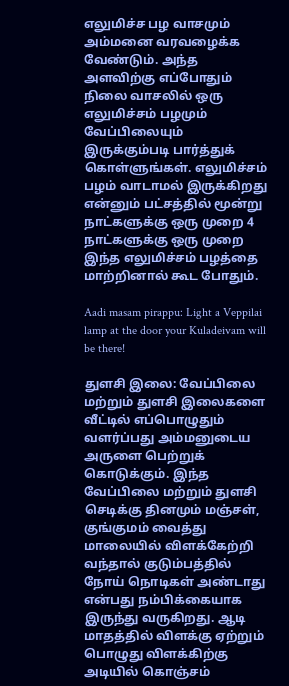எலுமிச்ச பழ வாசமும் அம்மனை வரவழைக்க வேண்டும். அந்த அளவிற்கு எப்போதும் நிலை வாசலில் ஒரு எலுமிச்சம் பழமும் வேப்பிலையும் இருக்கும்படி பார்த்துக் கொள்ளுங்கள். எலுமிச்சம் பழம் வாடாமல் இருக்கிறது என்னும் பட்சத்தில் மூன்று நாட்களுக்கு ஒரு முறை 4 நாட்களுக்கு ஒரு முறை இந்த எலுமிச்சம் பழத்தை மாற்றினால் கூட போதும்.

Aadi masam pirappu: Light a Veppilai lamp at the door your Kuladeivam will be there!

துளசி இலை: வேப்பிலை மற்றும் துளசி இலைகளை வீட்டில் எப்பொழுதும் வளர்ப்பது அம்மனுடைய அருளை பெற்றுக் கொடுக்கும். இந்த வேப்பிலை மற்றும் துளசி செடிக்கு தினமும் மஞ்சள், குங்குமம் வைத்து மாலையில் விளக்கேற்றி வந்தால் குடும்பத்தில் நோய் நொடிகள் அண்டாது என்பது நம்பிக்கையாக இருந்து வருகிறது. ஆடி மாதத்தில் விளக்கு ஏற்றும் பொழுது விளக்கிற்கு அடியில் கொஞ்சம்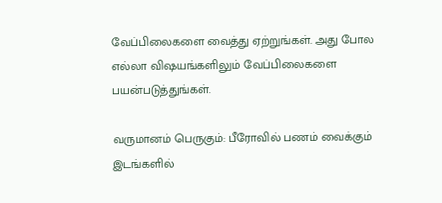வேப்பிலைகளை வைத்து ஏற்றுங்கள். அது போல எல்லா விஷயங்களிலும் வேப்பிலைகளை பயன்படுத்துங்கள்.

வருமானம் பெருகும்: பீரோவில் பணம் வைக்கும் இடங்களில்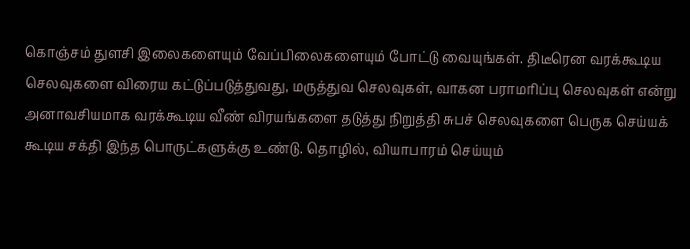கொஞ்சம் துளசி இலைகளையும் வேப்பிலைகளையும் போட்டு வையுங்கள். திடீரென வரக்கூடிய செலவுகளை விரைய கட்டுப்படுத்துவது, மருத்துவ செலவுகள், வாகன பராமரிப்பு செலவுகள் என்று அனாவசியமாக வரக்கூடிய வீண் விரயங்களை தடுத்து நிறுத்தி சுபச் செலவுகளை பெருக செய்யக் கூடிய சக்தி இந்த பொருட்களுக்கு உண்டு. தொழில், வியாபாரம் செய்யும்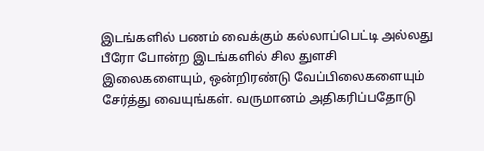இடங்களில் பணம் வைக்கும் கல்லாப்பெட்டி அல்லது பீரோ போன்ற இடங்களில் சில துளசி இலைகளையும், ஒன்றிரண்டு வேப்பிலைகளையும் சேர்த்து வையுங்கள். வருமானம் அதிகரிப்பதோடு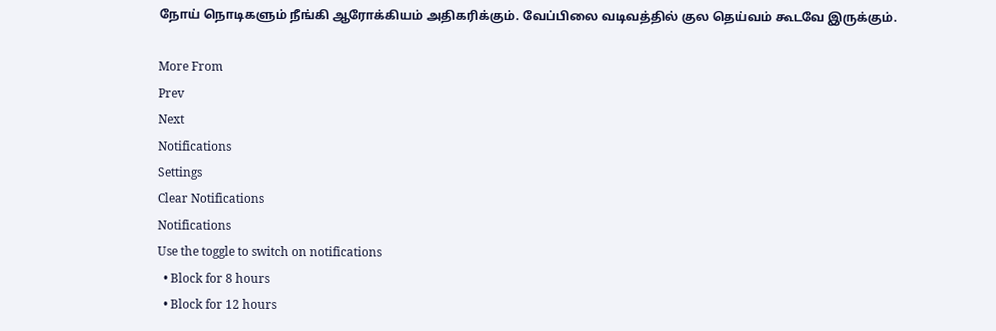நோய் நொடிகளும் நீங்கி ஆரோக்கியம் அதிகரிக்கும். வேப்பிலை வடிவத்தில் குல தெய்வம் கூடவே இருக்கும்.

More From
Prev
Next
Notifications
Settings
Clear Notifications
Notifications
Use the toggle to switch on notifications
  • Block for 8 hours
  • Block for 12 hours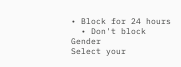• Block for 24 hours
  • Don't block
Gender
Select your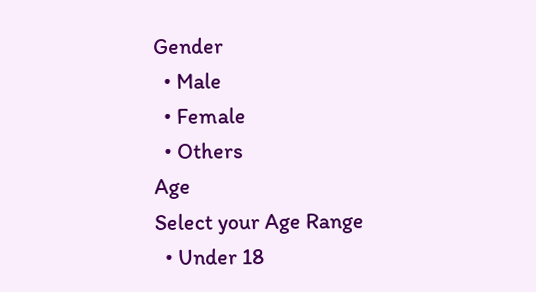Gender
  • Male
  • Female
  • Others
Age
Select your Age Range
  • Under 18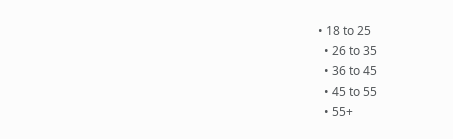• 18 to 25
  • 26 to 35
  • 36 to 45
  • 45 to 55
  • 55+